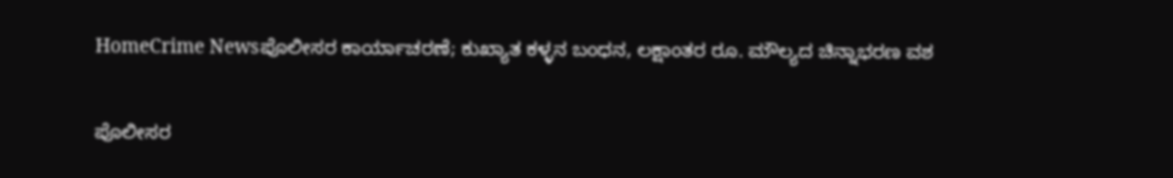HomeCrime Newsಪೊಲೀಸರ ಕಾರ್ಯಾಚರಣೆ; ಕುಖ್ಯಾತ ಕಳ್ಳನ ಬಂಧನ, ಲಕ್ಷಾಂತರ ರೂ. ಮೌಲ್ಯದ ಚಿನ್ನಾಭರಣ ವಶ

ಪೊಲೀಸರ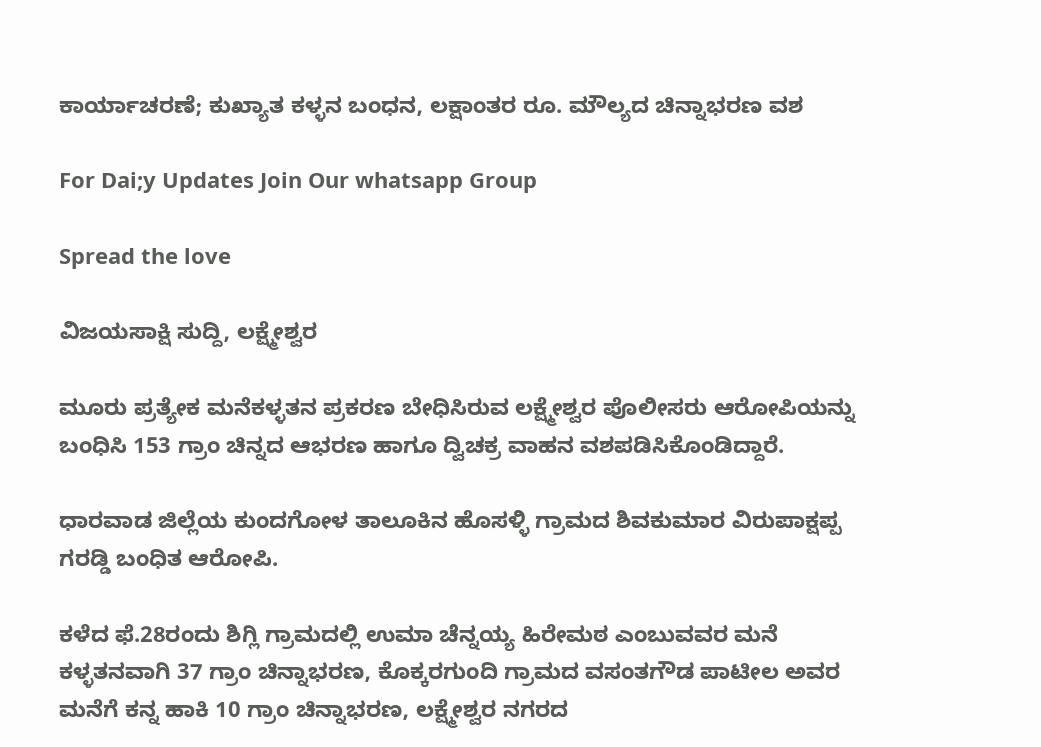ಕಾರ್ಯಾಚರಣೆ; ಕುಖ್ಯಾತ ಕಳ್ಳನ ಬಂಧನ, ಲಕ್ಷಾಂತರ ರೂ. ಮೌಲ್ಯದ ಚಿನ್ನಾಭರಣ ವಶ

For Dai;y Updates Join Our whatsapp Group

Spread the love

ವಿಜಯಸಾಕ್ಷಿ ಸುದ್ದಿ, ಲಕ್ಷ್ಮೇಶ್ವರ

ಮೂರು ಪ್ರತ್ಯೇಕ ಮನೆಕಳ್ಳತನ ಪ್ರಕರಣ ಬೇಧಿಸಿರುವ ಲಕ್ಷ್ಮೇಶ್ವರ ಪೊಲೀಸರು ಆರೋಪಿಯನ್ನು ಬಂಧಿಸಿ 153 ಗ್ರಾಂ ಚಿನ್ನದ ಆಭರಣ ಹಾಗೂ ದ್ವಿಚಕ್ರ ವಾಹನ ವಶಪಡಿಸಿಕೊಂಡಿದ್ದಾರೆ.

ಧಾರವಾಡ ಜಿಲ್ಲೆಯ ಕುಂದಗೋಳ ತಾಲೂಕಿನ ಹೊಸಳ್ಳಿ ಗ್ರಾಮದ ಶಿವಕುಮಾರ ವಿರುಪಾಕ್ಷಪ್ಪ ಗರಡ್ಡಿ ಬಂಧಿತ ಆರೋಪಿ.

ಕಳೆದ ಫೆ.28ರಂದು ಶಿಗ್ಲಿ ಗ್ರಾಮದಲ್ಲಿ ಉಮಾ ಚೆನ್ನಯ್ಯ ಹಿರೇಮಠ ಎಂಬುವವರ ಮನೆ ಕಳ್ಳತನವಾಗಿ 37 ಗ್ರಾಂ ಚಿನ್ನಾಭರಣ, ಕೊಕ್ಕರಗುಂದಿ ಗ್ರಾಮದ ವಸಂತಗೌಡ ಪಾಟೀಲ ಅವರ ಮನೆಗೆ ಕನ್ನ ಹಾಕಿ 10 ಗ್ರಾಂ ಚಿನ್ನಾಭರಣ, ಲಕ್ಷ್ಮೇಶ್ವರ ನಗರದ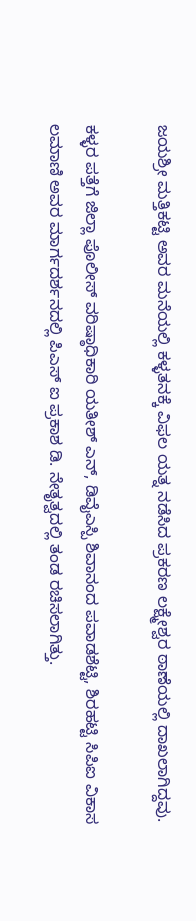ಜಯಶ್ರೀ ಮತ್ತಿಕಟ್ಟಿ ಅವರ ಮನೆಯಲ್ಲಿ ಕಳ್ಳತನಕ್ಕೆ ವಿಫಲ ಯತ್ನ ನಡೆಸಿದ ಪ್ರಕರಣ ಲಕ್ಷ್ಮೇಶ್ವರ ಠಾಣೆಯಲ್ಲಿ ದಾಖಲಾಗಿದ್ದವು.

ಕಳ್ಳರ ಪತ್ತೆಗೆ ಜಿಲ್ಲಾ ಪೊಲೀಸ್ ವರಿಷ್ಠಾಧಿಕಾರಿ ಯತೀಶ್ ಎನ್, ಡಿವೈಎಸ್ಪಿ ಶಿವಾನಂದ ಪವಾಡಶೆಟ್ಟಿ, ಶಿರಹಟ್ಟಿ ಸಿಪಿಐ ವಿಕಾಸ ಲಮಾಣಿ ಅವರ ಮಾರ್ಗದರ್ಶನದಲ್ಲಿ ಪಿಎಸ್ ಐ ಪ್ರಕಾಶ ಡಿ. ನೇತೃತ್ವದಲ್ಲಿ ತಂಡ ರಚಿಸಲಾಗಿತ್ತು.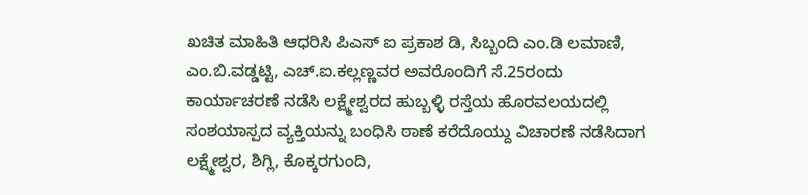ಖಚಿತ ಮಾಹಿತಿ ಆಧರಿಸಿ ಪಿಎಸ್ ಐ ಪ್ರಕಾಶ ಡಿ, ಸಿಬ್ಬಂದಿ ಎಂ.ಡಿ ಲಮಾಣಿ, ಎಂ.ಬಿ.ವಡ್ಡಟ್ಟಿ, ಎಚ್.ಐ.ಕಲ್ಲಣ್ಣವರ ಅವರೊಂದಿಗೆ ಸೆ.25ರಂದು ಕಾರ್ಯಾಚರಣೆ ನಡೆಸಿ ಲಕ್ಷ್ಮೇಶ್ವರದ ಹುಬ್ಬಳ್ಳಿ ರಸ್ತೆಯ ಹೊರವಲಯದಲ್ಲಿ ಸಂಶಯಾಸ್ಪದ ವ್ಯಕ್ತಿಯನ್ನು ಬಂಧಿಸಿ ಠಾಣೆ ಕರೆದೊಯ್ದು ವಿಚಾರಣೆ ನಡೆಸಿದಾಗ ಲಕ್ಷ್ಮೇಶ್ವರ, ಶಿಗ್ಲಿ, ಕೊಕ್ಕರಗುಂದಿ,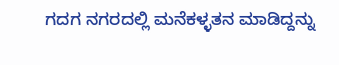ಗದಗ ನಗರದಲ್ಲಿ‌ ಮನೆಕಳ್ಳತನ ಮಾಡಿದ್ದನ್ನು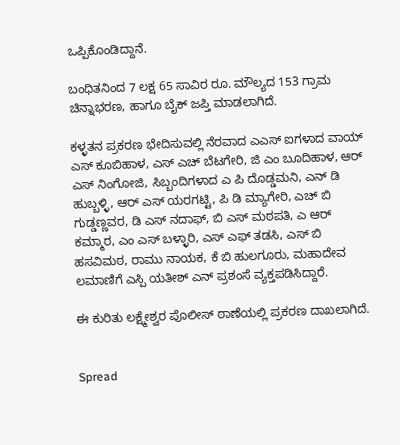ಒಪ್ಪಿಕೊಂಡಿದ್ದಾನೆ.

ಬಂಧಿತನಿಂದ 7 ಲಕ್ಷ 65 ಸಾವಿರ ರೂ. ಮೌಲ್ಯದ 153 ಗ್ರಾಮ ಚಿನ್ನಾಭರಣ, ಹಾಗೂ ಬೈಕ್ ಜಪ್ತಿ ಮಾಡಲಾಗಿದೆ.

ಕಳ್ಳತನ ಪ್ರಕರಣ ಭೇದಿಸುವಲ್ಲಿ ನೆರವಾದ ಎಎಸ್ ಐಗಳಾದ ವಾಯ್ ಎಸ್ ಕೂಬಿಹಾಳ, ಎಸ್ ಎಚ್ ಬೆಟಗೇರಿ, ಜಿ ಎಂ ಬೂದಿಹಾಳ, ಆರ್ ಎಸ್ ನಿಂಗೋಜಿ, ಸಿಬ್ಬಂದಿಗಳಾದ ಎ ಪಿ ದೊಡ್ಡಮನಿ, ಎನ್ ಡಿ ಹುಬ್ಬಳ್ಳಿ, ಆರ್ ಎಸ್ ಯರಗಟ್ಟಿ, ಪಿ‌ ಡಿ ಮ್ಯಾಗೇರಿ, ಎಚ್ ಬಿ ಗುಡ್ಡಣ್ಣವರ, ಡಿ ಎಸ್ ನದಾಫ್, ಬಿ ಎಸ್ ಮಠಪತಿ, ಎ ಆರ್ ಕಮ್ಮಾರ, ಎಂ ಎಸ್ ಬಳ್ಳಾರಿ, ಎಸ್ ಎಫ್ ತಡಸಿ, ಎಸ್ ಬಿ ಹಸವಿಮಠ, ರಾಮು ನಾಯಕ, ಕೆ‌ ಬಿ ಹುಲಗೂರು, ಮಹಾದೇವ ಲಮಾಣಿಗೆ ಎಸ್ಪಿ ಯತೀಶ್ ಎನ್ ಪ್ರಶಂಸೆ ವ್ಯಕ್ತಪಡಿಸಿದ್ದಾರೆ.

ಈ ಕುರಿತು ಲಕ್ಷ್ಮೇಶ್ವರ ಪೊಲೀಸ್ ಠಾಣೆಯಲ್ಲಿ ಪ್ರಕರಣ ದಾಖಲಾಗಿದೆ.


Spread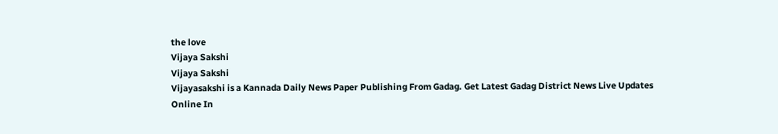the love
Vijaya Sakshi
Vijaya Sakshi
Vijayasakshi is a Kannada Daily News Paper Publishing From Gadag. Get Latest Gadag District News Live Updates Online In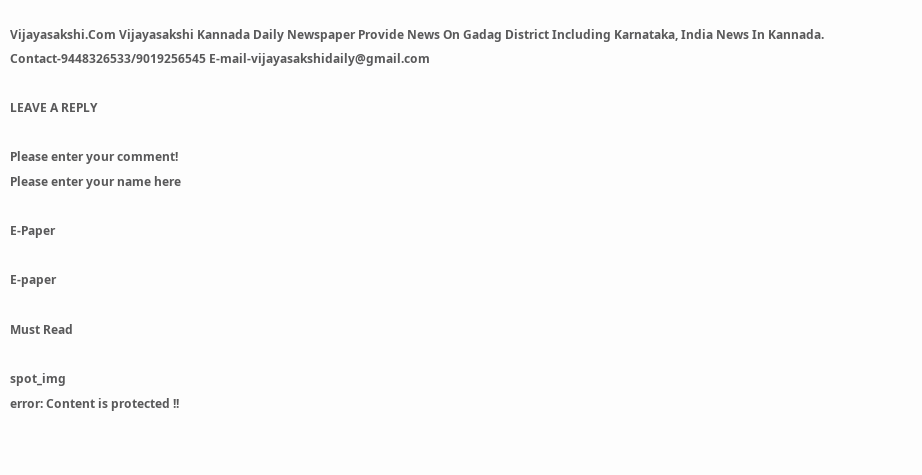Vijayasakshi.Com Vijayasakshi Kannada Daily Newspaper Provide News On Gadag District Including Karnataka, India News In Kannada. Contact-9448326533/9019256545 E-mail-vijayasakshidaily@gmail.com

LEAVE A REPLY

Please enter your comment!
Please enter your name here

E-Paper

E-paper

Must Read

spot_img
error: Content is protected !!